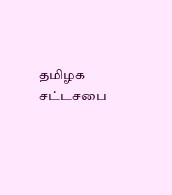தமிழக சட்டசபை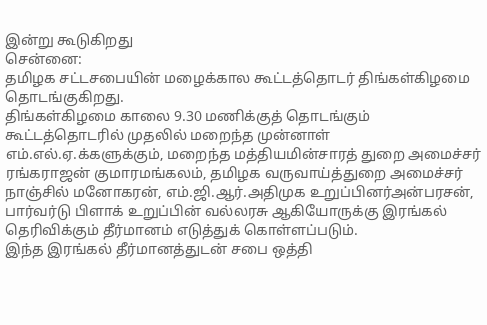இன்று கூடுகிறது
சென்னை:
தமிழக சட்டசபையின் மழைக்கால கூட்டத்தொடர் திங்கள்கிழமை தொடங்குகிறது.
திங்கள்கிழமை காலை 9.30 மணிக்குத் தொடங்கும் கூட்டத்தொடரில் முதலில் மறைந்த முன்னாள் எம்.எல்.ஏ.க்களுக்கும், மறைந்த மத்தியமின்சாரத் துறை அமைச்சர் ரங்கராஜன் குமாரமங்கலம், தமிழக வருவாய்த்துறை அமைச்சர் நாஞ்சில் மனோகரன், எம்.ஜி.ஆர்.அதிமுக உறுப்பினர்அன்பரசன், பார்வர்டு பிளாக் உறுப்பின் வல்லரசு ஆகியோருக்கு இரங்கல் தெரிவிக்கும் தீர்மானம் எடுத்துக் கொள்ளப்படும்.
இந்த இரங்கல் தீர்மானத்துடன் சபை ஒத்தி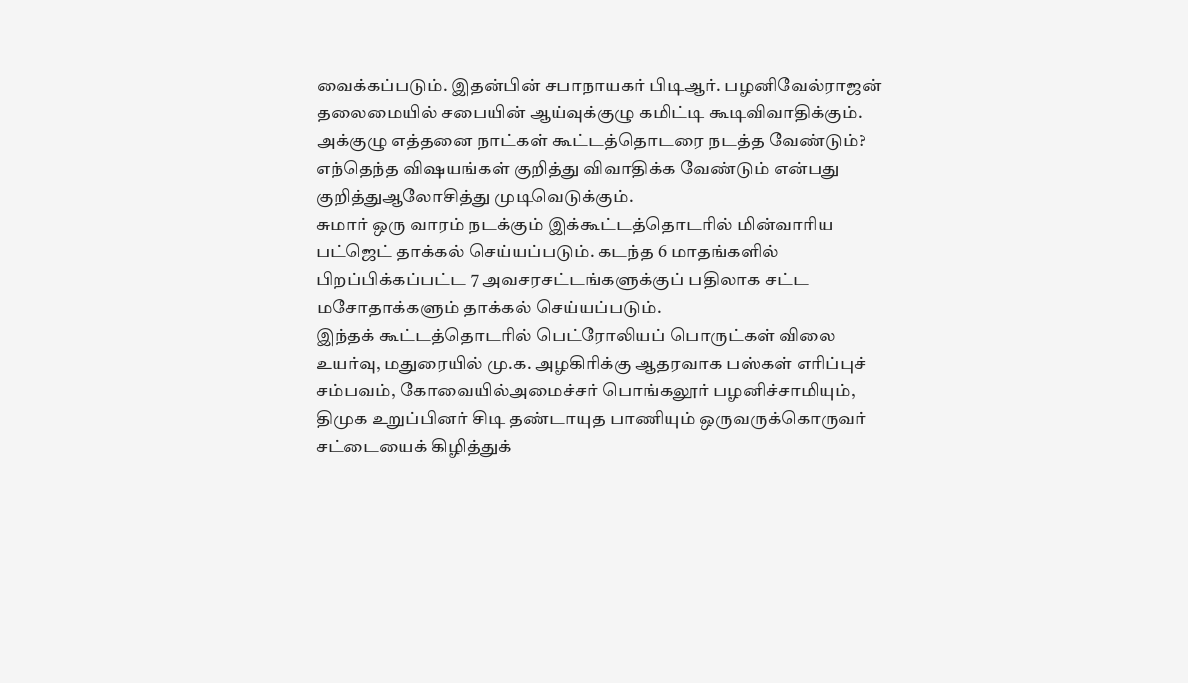வைக்கப்படும். இதன்பின் சபாநாயகர் பிடிஆர். பழனிவேல்ராஜன் தலைமையில் சபையின் ஆய்வுக்குழு கமிட்டி கூடிவிவாதிக்கும். அக்குழு எத்தனை நாட்கள் கூட்டத்தொடரை நடத்த வேண்டும்? எந்தெந்த விஷயங்கள் குறித்து விவாதிக்க வேண்டும் என்பது குறித்துஆலோசித்து முடிவெடுக்கும்.
சுமார் ஒரு வாரம் நடக்கும் இக்கூட்டத்தொடரில் மின்வாரிய பட்ஜெட் தாக்கல் செய்யப்படும். கடந்த 6 மாதங்களில் பிறப்பிக்கப்பட்ட 7 அவசரசட்டங்களுக்குப் பதிலாக சட்ட மசோதாக்களும் தாக்கல் செய்யப்படும்.
இந்தக் கூட்டத்தொடரில் பெட்ரோலியப் பொருட்கள் விலை உயர்வு, மதுரையில் மு.க. அழகிரிக்கு ஆதரவாக பஸ்கள் எரிப்புச் சம்பவம், கோவையில்அமைச்சர் பொங்கலூர் பழனிச்சாமியும், திமுக உறுப்பினர் சிடி தண்டாயுத பாணியும் ஒருவருக்கொருவர் சட்டையைக் கிழித்துக்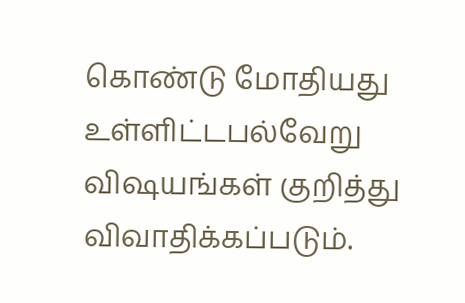கொண்டு மோதியது உள்ளிட்டபல்வேறு விஷயங்கள் குறித்து விவாதிக்கப்படும்.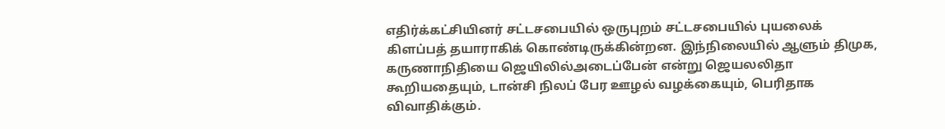எதிர்க்கட்சியினர் சட்டசபையில் ஒருபுறம் சட்டசபையில் புயலைக் கிளப்பத் தயாராகிக் கொண்டிருக்கின்றன. இந்நிலையில் ஆளும் திமுக, கருணாநிதியை ஜெயிலில்அடைப்பேன் என்று ஜெயலலிதா கூறியதையும், டான்சி நிலப் பேர ஊழல் வழக்கையும், பெரிதாக விவாதிக்கும்.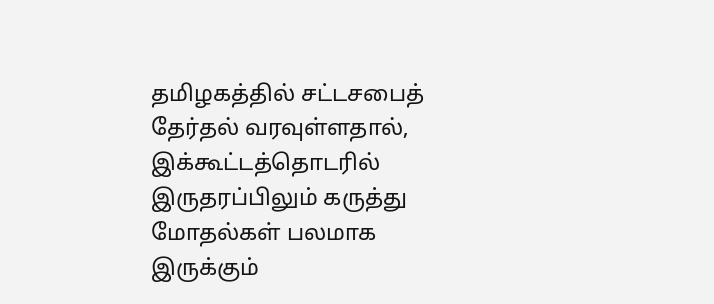தமிழகத்தில் சட்டசபைத் தேர்தல் வரவுள்ளதால், இக்கூட்டத்தொடரில் இருதரப்பிலும் கருத்து மோதல்கள் பலமாக இருக்கும்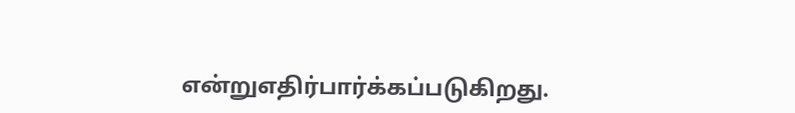என்றுஎதிர்பார்க்கப்படுகிறது.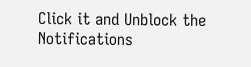Click it and Unblock the Notifications